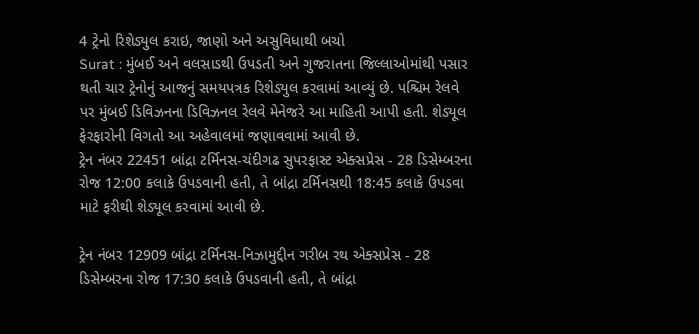4 ટ્રેનો રિશેડ્યુલ કરાઇ, જાણો અને અસુવિધાથી બચો
Surat : મુંબઈ અને વલસાડથી ઉપડતી અને ગુજરાતના જિલ્લાઓમાંથી પસાર થતી ચાર ટ્રેનોનું આજનું સમયપત્રક રિશેડ્યુલ કરવામાં આવ્યું છે. પશ્ચિમ રેલવે પર મુંબઈ ડિવિઝનના ડિવિઝનલ રેલવે મેનેજરે આ માહિતી આપી હતી. શેડ્યૂલ ફેરફારોની વિગતો આ અહેવાલમાં જણાવવામાં આવી છે.
ટ્રેન નંબર 22451 બાંદ્રા ટર્મિનસ-ચંદીગઢ સુપરફાસ્ટ એક્સપ્રેસ - 28 ડિસેમ્બરના રોજ 12:00 કલાકે ઉપડવાની હતી, તે બાંદ્રા ટર્મિનસથી 18:45 કલાકે ઉપડવા માટે ફરીથી શેડ્યૂલ કરવામાં આવી છે.

ટ્રેન નંબર 12909 બાંદ્રા ટર્મિનસ-નિઝામુદ્દીન ગરીબ રથ એક્સપ્રેસ - 28 ડિસેમ્બરના રોજ 17:30 કલાકે ઉપડવાની હતી, તે બાંદ્રા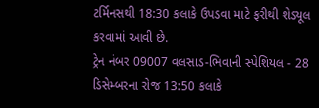ટર્મિનસથી 18:30 કલાકે ઉપડવા માટે ફરીથી શેડ્યૂલ કરવામાં આવી છે.
ટ્રેન નંબર 09007 વલસાડ-ભિવાની સ્પેશિયલ - 28 ડિસેમ્બરના રોજ 13:50 કલાકે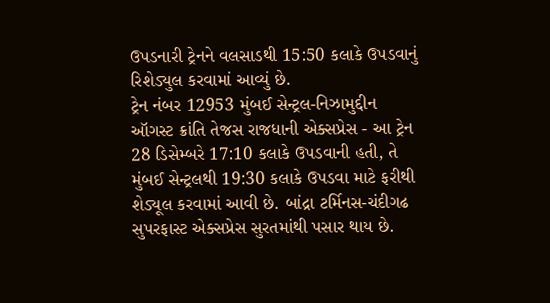ઉપડનારી ટ્રેનને વલસાડથી 15:50 કલાકે ઉપડવાનું રિશેડ્યુલ કરવામાં આવ્યું છે.
ટ્રેન નંબર 12953 મુંબઈ સેન્ટ્રલ-નિઝામુદ્દીન ઑગસ્ટ ક્રાંતિ તેજસ રાજધાની એક્સપ્રેસ - આ ટ્રેન 28 ડિસેમ્બરે 17:10 કલાકે ઉપડવાની હતી, તે મુંબઈ સેન્ટ્રલથી 19:30 કલાકે ઉપડવા માટે ફરીથી શેડ્યૂલ કરવામાં આવી છે. બાંદ્રા ટર્મિનસ-ચંદીગઢ સુપરફાસ્ટ એક્સપ્રેસ સુરતમાંથી પસાર થાય છે.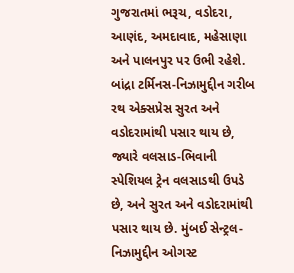ગુજરાતમાં ભરૂચ, વડોદરા, આણંદ, અમદાવાદ, મહેસાણા અને પાલનપુર પર ઉભી રહેશે.
બાંદ્રા ટર્મિનસ-નિઝામુદ્દીન ગરીબ રથ એક્સપ્રેસ સુરત અને વડોદરામાંથી પસાર થાય છે, જ્યારે વલસાડ-ભિવાની સ્પેશિયલ ટ્રેન વલસાડથી ઉપડે છે, અને સુરત અને વડોદરામાંથી પસાર થાય છે. મુંબઈ સેન્ટ્રલ-નિઝામુદ્દીન ઓગસ્ટ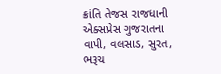ક્રાંતિ તેજસ રાજધાની એક્સપ્રેસ ગુજરાતના વાપી, વલસાડ, સુરત, ભરૂચ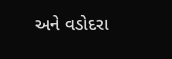અને વડોદરા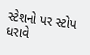સ્ટેશનો પર સ્ટોપ ધરાવે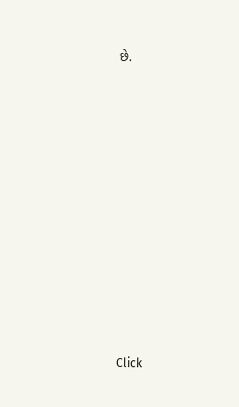છે.












Click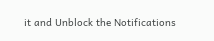it and Unblock the Notifications